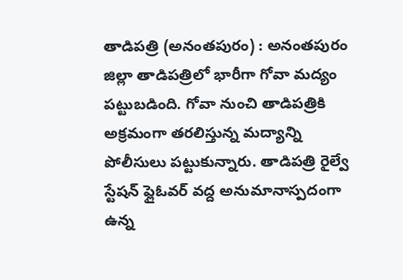తాడిపత్రి (అనంతపురం) : అనంతపురం జిల్లా తాడిపత్రిలో భారీగా గోవా మద్యం పట్టుబడింది. గోవా నుంచి తాడిపత్రికి అక్రమంగా తరలిస్తున్న మద్యాన్ని పోలీసులు పట్టుకున్నారు. తాడిపత్రి రైల్వే స్టేషన్ ఫ్లైఓవర్ వద్ద అనుమానాస్పదంగా ఉన్న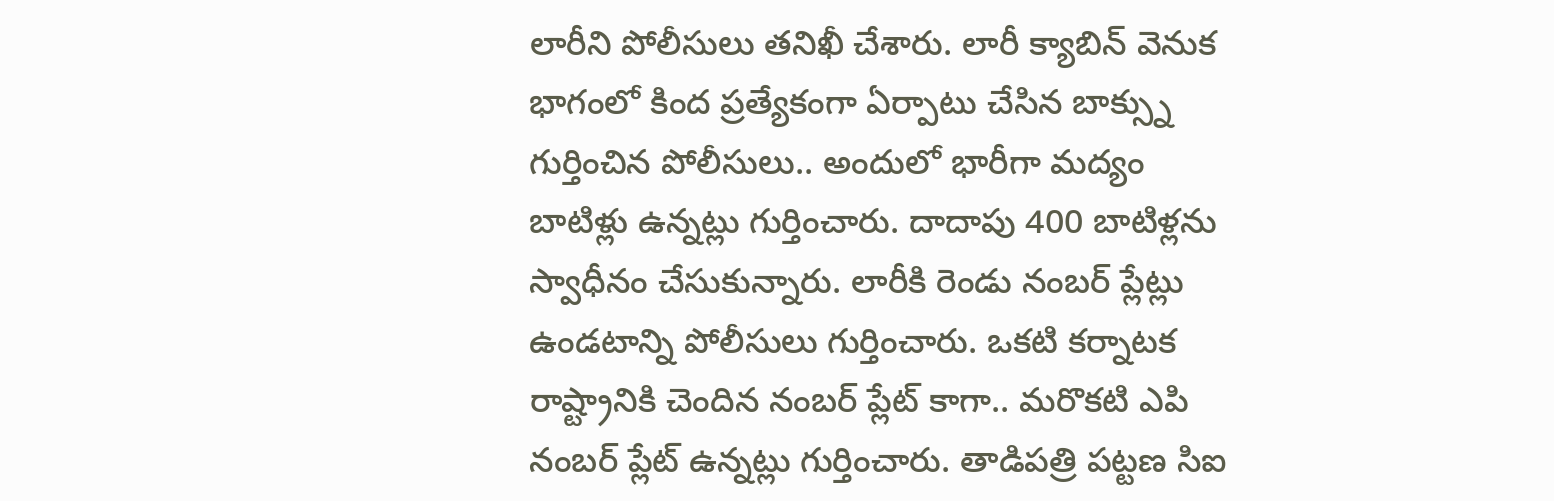లారీని పోలీసులు తనిఖీ చేశారు. లారీ క్యాబిన్ వెనుక భాగంలో కింద ప్రత్యేకంగా ఏర్పాటు చేసిన బాక్స్ను గుర్తించిన పోలీసులు.. అందులో భారీగా మద్యం బాటిళ్లు ఉన్నట్లు గుర్తించారు. దాదాపు 400 బాటిళ్లను స్వాధీనం చేసుకున్నారు. లారీకి రెండు నంబర్ ప్లేట్లు ఉండటాన్ని పోలీసులు గుర్తించారు. ఒకటి కర్నాటక రాష్ట్రానికి చెందిన నంబర్ ప్లేట్ కాగా.. మరొకటి ఎపి నంబర్ ప్లేట్ ఉన్నట్లు గుర్తించారు. తాడిపత్రి పట్టణ సిఐ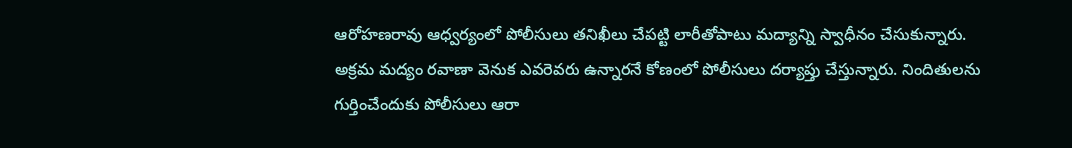ఆరోహణరావు ఆధ్వర్యంలో పోలీసులు తనిఖీలు చేపట్టి లారీతోపాటు మద్యాన్ని స్వాధీనం చేసుకున్నారు. అక్రమ మద్యం రవాణా వెనుక ఎవరెవరు ఉన్నారనే కోణంలో పోలీసులు దర్యాప్తు చేస్తున్నారు. నిందితులను గుర్తించేందుకు పోలీసులు ఆరా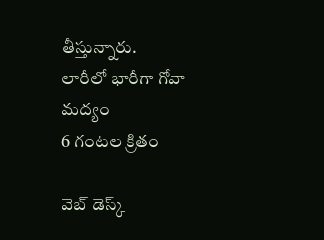తీస్తున్నారు.
లారీలో భారీగా గోవా మద్యం
6 గంటల క్రితం

వెబ్ డెస్క్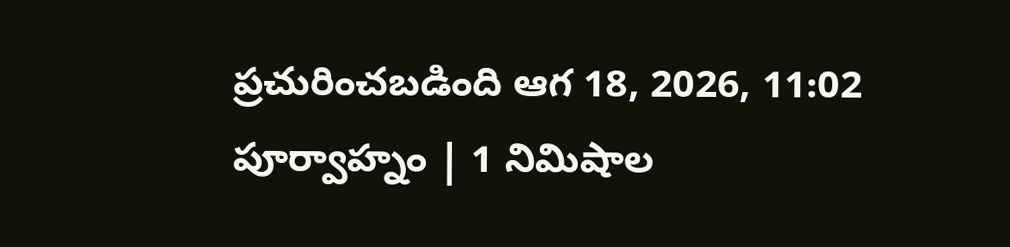ప్రచురించబడింది ఆగ 18, 2026, 11:02 పూర్వాహ్నం | 1 నిమిషాల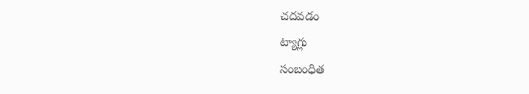చదవడం
ట్యాగ్లు
సంబంధిత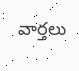వార్తలు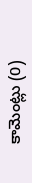కామెంట్లు (0)